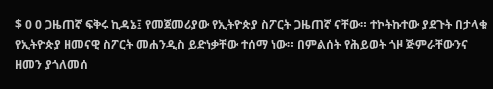$ 0 0 ጋዜጠኛ ፍቅሩ ኪዳኔ፤ የመጀመሪያው የኢትዮጵያ ስፖርት ጋዜጠኛ ናቸው። ተኮትኩተው ያደጉት በታላቁ የኢትዮጵያ ዘመናዊ ስፖርት መሐንዲስ ይድነቃቸው ተሰማ ነው። በምልሰት የሕይወት ጎዞ ጅምራቸውንና ዘመን ያጎለመሰ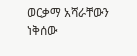ወርቃማ አሻራቸውን ነቅሰው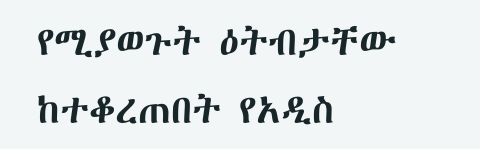የሚያወጉት ዕትብታቸው ከተቆረጠበት የአዲስ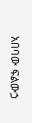አበባው ፍልውኃ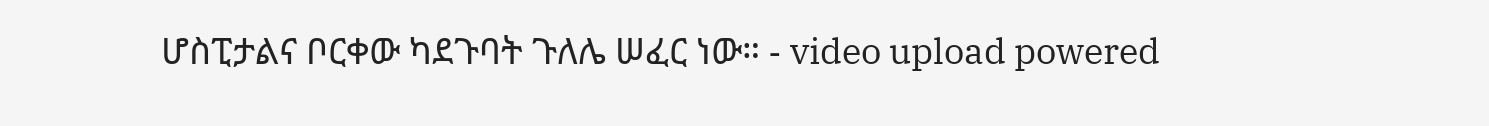ሆስፒታልና ቦርቀው ካደጉባት ጉለሌ ሠፈር ነው። - video upload powered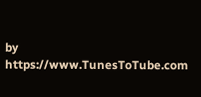by https://www.TunesToTube.com